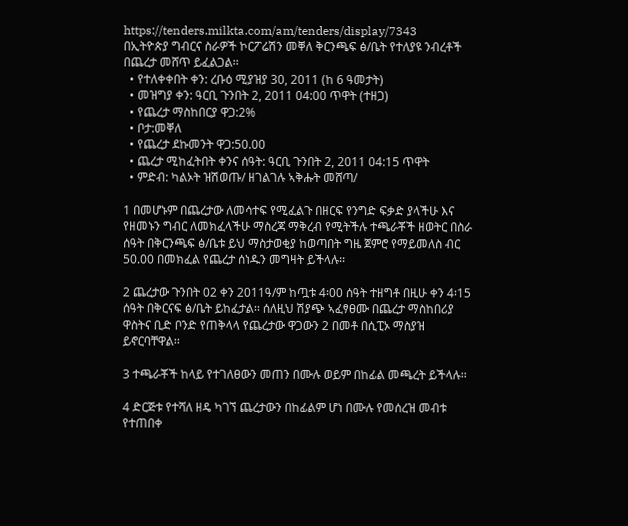https://tenders.milkta.com/am/tenders/display/7343
በኢትዮጵያ ግብርና ስራዎች ኮርፖሬሽን መቐለ ቅርንጫፍ ፅ/ቤት የተለያዩ ንብረቶች በጨረታ መሸጥ ይፈልጋል፡፡
  • የተለቀቀበት ቀን: ረቡዕ ሚያዝያ 30, 2011 (ከ 6 ዓመታት)
  • መዝግያ ቀን: ዓርቢ ጉንበት 2, 2011 04:00 ጥዋት (ተዘጋ)
  • የጨረታ ማስከበርያ ዋጋ:2%
  • ቦታ:መቐለ
  • የጨረታ ደኩመንት ዋጋ:50.00
  • ጨረታ ሚከፈትበት ቀንና ሰዓት: ዓርቢ ጉንበት 2, 2011 04:15 ጥዋት
  • ምድብ: ካልኦት ዝሽወጡ/ ዘገልገሉ ኣቅሑት መሸጣ/

1 በመሆኑም በጨረታው ለመሳተፍ የሚፈልጉ በዘርፍ የንግድ ፍቃድ ያላችሁ እና የዘመኑን ግብር ለመክፈላችሁ ማስረጃ ማቅረብ የሚትችሉ ተጫራቾች ዘወትር በስራ ሰዓት በቅርንጫፍ ፅ/ቤቱ ይህ ማስታወቂያ ከወጣበት ግዜ ጀምሮ የማይመለስ ብር 50.00 በመክፈል የጨረታ ሰነዱን መግዛት ይችላሉ፡፡

2 ጨረታው ጉንበት 02 ቀን 2011ዓ/ም ከጧቱ 4፡00 ሰዓት ተዘግቶ በዚሁ ቀን 4፡15 ሰዓት በቅርናፍ ፅ/ቤት ይከፈታል፡፡ ሰለዚህ ሽያጭ ኣፈፃፀሙ በጨረታ ማስከበሪያ ዋስትና ቢድ ቦንድ የጠቅላላ የጨረታው ዋጋውን 2 በመቶ በሲፒኦ ማስያዝ ይኖርባቸዋል፡፡

3 ተጫራቾች ከላይ የተገለፀውን መጠን በሙሉ ወይም በከፊል መጫረት ይችላሉ፡፡

4 ድርጅቱ የተሻለ ዘዴ ካገኘ ጨረታውን በከፊልም ሆነ በሙሉ የመሰረዝ መብቱ የተጠበቀ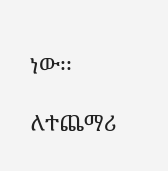ነው፡፡

ለተጨማሪ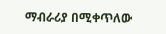ማብራሪያ በሚቀጥለው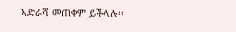ኣድራሻ መጠቀም ይችላሉ፡፡